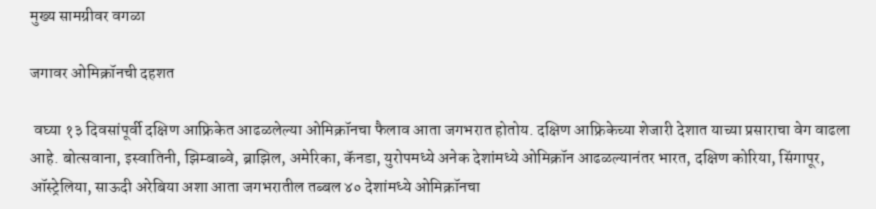मुख्य सामग्रीवर वगळा

जगावर ओमिक्रॉनची दहशत

 वघ्या १३ दिवसांपूर्वी दक्षिण आफ्रिकेत आढळलेल्या ओमिक्रॉनचा फैलाव आता जगभरात होतोय. दक्षिण आफ्रिकेच्या शेजारी देशात याच्या प्रसाराचा वेग वाढला आहे. बोत्सवाना, इस्वातिनी, झिम्बाब्वे, ब्राझिल, अमेरिका, कॅनडा, युरोपमध्ये अनेक देशांमध्ये ओमिक्रॉन आढळल्यानंतर भारत, दक्षिण कोरिया, सिंगापूर, ऑस्ट्रेलिया, साऊदी अरेबिया अशा आता जगभरातील तब्बल ४० देशांमध्ये ओमिक्रॉनचा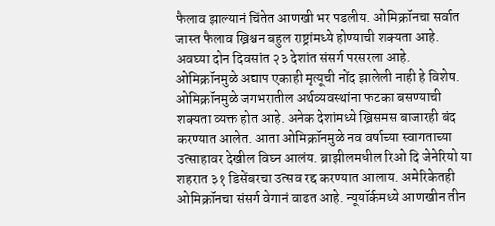फैलाव झाल्यानं चिंतेत आणखी भर पडलीय. ओमिक्रॉनचा सर्वात जास्त फैलाव ख्रिश्चन बहुल राष्ट्रांमध्ये होण्याची शक्यता आहे. अवघ्या दोन दिवसांत २३ देशांत संसर्ग परसरला आहे. ओमिक्रॉनमुळे अद्याप एकाही मृत्यूची नोंद झालेली नाही हे विशेष. ओमिक्रॉनमुळे जगभरातील अर्थव्यवस्थांना फटका बसण्याची शक्यता व्यक्त होत आहे. अनेक देशांमध्ये ख्रिसमस बाजारही बंद करण्यात आलेत. आता ओमिक्रॉनमुळे नव वर्षाच्या स्वागताच्या उत्साहावर देखील विघ्न आलंय. ब्राझीलमधील रिओ दि जेनेरियो या शहरात ३१ डिसेंबरचा उत्सव रद्द करण्यात आलाय. अमेरिकेतही ओमिक्रॉनचा संसर्ग वेगानं वाढत आहे. न्यूयॉर्कमध्ये आणखीन तीन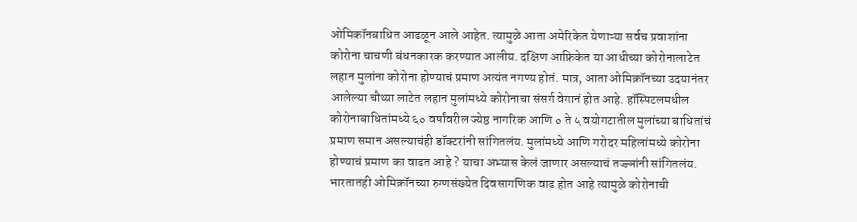ओमिकॉनबाधित आढळून आले आहेत. त्यामुळे आता अमेरिकेत येणाऱ्या सर्वच प्रवाशांना कोरोना चाचणी बंधनकारक करण्यात आलीय. दक्षिण आफ्रिकेत या आधीच्या कोरोनालाटेत लहान मुलांना कोरोना होण्याचं प्रमाण अत्यंत नगण्य होतं. मात्र, आता ओमिक्रॉनच्या उदयानंतर आलेल्या चौथ्या लाटेत लहान मुलांमध्ये कोरोनाचा संसर्ग वेगानं होत आहे. हॉस्पिटलमधील कोरोनाबाधितांमध्ये ६० वर्षांवरील ज्येष्ठ नागरिक आणि ० ते ५ वयोगटातील मुलांच्या बाधितांचं प्रमाण समान असल्याचंही डॉक्टरांनी सांगितलंय. मुलांमध्ये आणि गरोदर महिलांमध्ये कोरोना होण्याचं प्रमाण का वाढत आहे ? याचा अभ्यास केलं जाणार असल्याचं तज्ज्ञांनी सांगितलंय. भारतातही ओमिक्रॉनच्या रुग्णसंख्येत दिवसागणिक वाढ होत आहे त्यामुळे कोरोनाची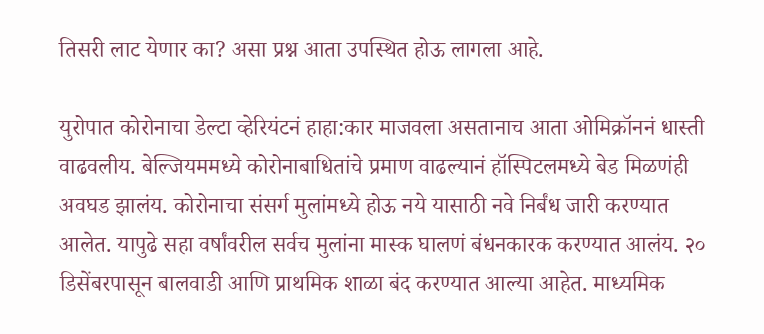तिसरी लाट येणार का? असा प्रश्न आता उपस्थित होऊ लागला आहे.

युरोपात कोरोनाचा डेल्टा व्हेरियंटनं हाहा:कार माजवला असतानाच आता ओमिक्रॉननं धास्ती वाढवलीय. बेल्जियममध्ये कोरोनाबाधितांचे प्रमाण वाढल्यानं हॉस्पिटलमध्ये बेड मिळणंही अवघड झालंय. कोरोनाचा संसर्ग मुलांमध्ये होऊ नये यासाठी नवे निर्बंध जारी करण्यात आलेत. यापुढे सहा वर्षांवरील सर्वच मुलांना मास्क घालणं बंधनकारक करण्यात आलंय. २० डिसेंबरपासून बालवाडी आणि प्राथमिक शाळा बंद करण्यात आल्या आहेत. माध्यमिक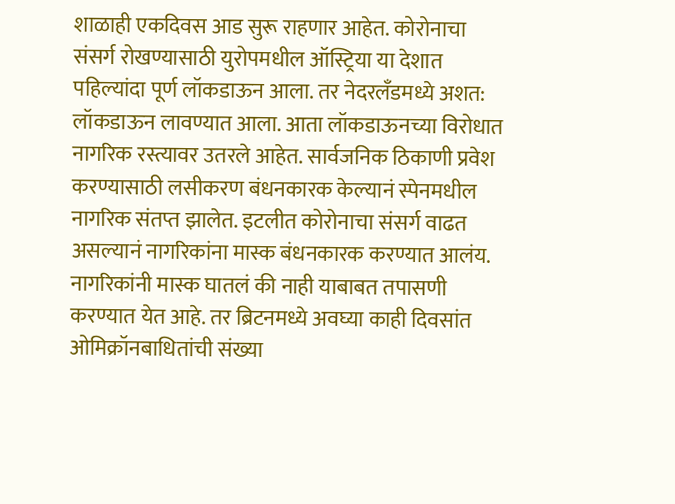शाळाही एकदिवस आड सुरू राहणार आहेत. कोरोनाचा संसर्ग रोखण्यासाठी युरोपमधील ऑस्ट्रिया या देशात पहिल्यांदा पूर्ण लॉकडाऊन आला. तर नेदरलँडमध्ये अशत: लॉकडाऊन लावण्यात आला. आता लॉकडाऊनच्या विरोधात नागरिक रस्त्यावर उतरले आहेत. सार्वजनिक ठिकाणी प्रवेश करण्यासाठी लसीकरण बंधनकारक केल्यानं स्पेनमधील नागरिक संतप्त झालेत. इटलीत कोरोनाचा संसर्ग वाढत असल्यानं नागरिकांना मास्क बंधनकारक करण्यात आलंय. नागरिकांनी मास्क घातलं की नाही याबाबत तपासणी करण्यात येत आहे. तर ब्रिटनमध्ये अवघ्या काही दिवसांत ओमिक्रॉनबाधितांची संख्या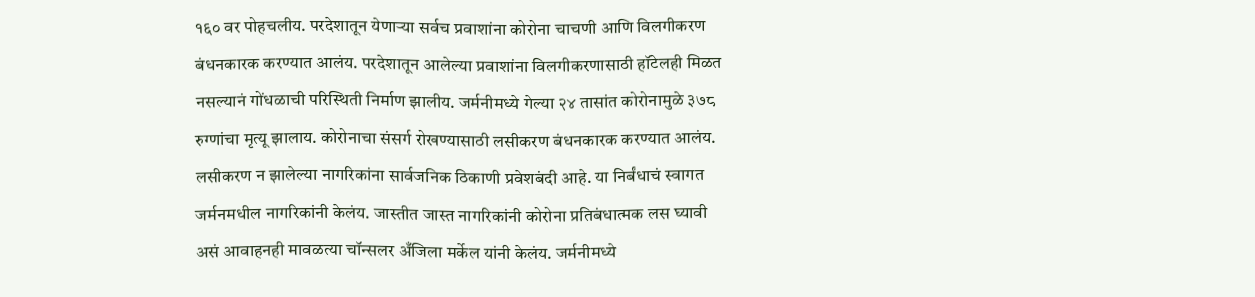१६० वर पोहचलीय. परदेशातून येणाऱ्या सर्वच प्रवाशांना कोरोना चाचणी आणि विलगीकरण बंधनकारक करण्यात आलंय. परदेशातून आलेल्या प्रवाशांना विलगीकरणासाठी हॉटेलही मिळत नसल्यानं गोंधळाची परिस्थिती निर्माण झालीय. जर्मनीमध्ये गेल्या २४ तासांत कोरोनामुळे ३७८ रुग्णांचा मृत्यू झालाय. कोरोनाचा संसर्ग रोखण्यासाठी लसीकरण बंधनकारक करण्यात आलंय. लसीकरण न झालेल्या नागरिकांना सार्वजनिक ठिकाणी प्रवेशबंदी आहे. या निर्बंधाचं स्वागत जर्मनमधील नागरिकांनी केलंय. जास्तीत जास्त नागरिकांनी कोरोना प्रतिबंधात्मक लस घ्यावी असं आवाहनही मावळत्या चॉन्सलर अँजिला मर्केल यांनी केलंय. जर्मनीमध्ये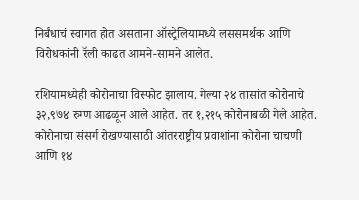निर्बंधाचं स्वागत होत असताना ऑस्ट्रेलियामध्ये लससमर्थक आणि विरोधकांनी रॅली काढत आमने-सामने आलेत.

रशियामध्येही कोरोनाचा विस्फोट झालाय. गेल्या २४ तासांत कोरोनाचे ३२,९७४ रुग्ण आढळून आले आहेत. तर १,२१५ कोरोनाबळी गेले आहेत. कोरोनाचा संसर्ग रोखण्यासाठी आंतरराष्ट्रीय प्रवाशांना कोरोना चाचणी आणि १४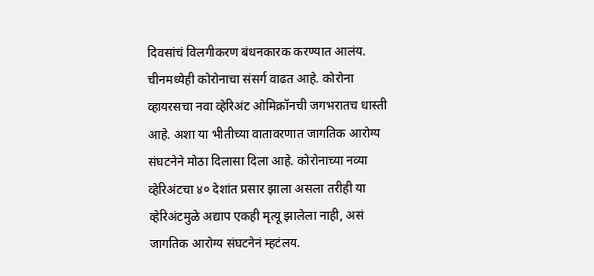दिवसांचं विलगीकरण बंधनकारक करण्यात आलंय. चीनमध्येही कोरोनाचा संसर्ग वाढत आहे. कोरोना व्हायरसचा नवा व्हेरिअंट ओमिक्रॉनची जगभरातच धास्ती आहे. अशा या भीतीच्या वातावरणात जागतिक आरोग्य संघटनेने मोठा दिलासा दिला आहे. कोरोनाच्या नव्या व्हेरिअंटचा ४० देशांत प्रसार झाला असला तरीही या व्हेरिअंटमुळे अद्याप एकही मृत्यू झालेला नाही, असं जागतिक आरोग्य संघटनेनं म्हटंलय.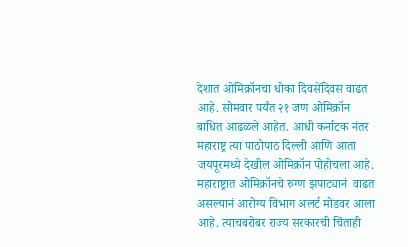देशात ओमिक्रॉनचा धोका दिवसेंदिवस वाढत आहे. सोमवार पर्यंत २१ जण ओमिक्रॉन बाधित आढळले आहेत. आधी कर्नाटक नंतर महाराष्ट्र त्या पाठोपाठ दिल्ली आणि आता जयपूरमध्ये देखील ओमिक्रॉन पोहोचला आहे. महाराष्ट्रात ओमिक्रॉनचे रुग्ण झपाट्यानं  वाढत असल्यानं आरोग्य विभाग अलर्ट मोडवर आला आहे. त्याचबरोबर राज्य सरकारची चिंताही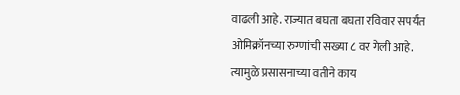वाढली आहे. राज्यात बघता बघता रविवार सपर्यंत ओमिक्रॉनच्या रुग्णांची सख्या ८ वर गेली आहे. त्यामुळे प्रसासनाच्या वतीने काय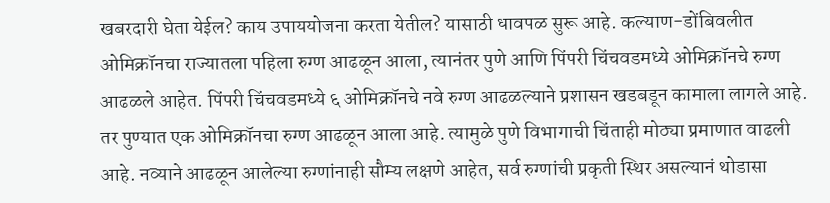खबरदारी घेता येईल? काय उपाययोजना करता येतील? यासाठी धावपळ सुरू आहे. कल्याण-डोंबिवलीत ओमिक्रॉनचा राज्यातला पहिला रुग्ण आढळून आला, त्यानंतर पुणे आणि पिंपरी चिंचवडमध्ये ओमिक्रॉनचे रुग्ण आढळले आहेत. पिंपरी चिंचवडमध्ये ६ ओमिक्रॉनचे नवे रुग्ण आढळल्याने प्रशासन खडबडून कामाला लागले आहे. तर पुण्यात एक ओमिक्रॉनचा रुग्ण आढळून आला आहे. त्यामुळे पुणे विभागाची चिंताही मोठ्या प्रमाणात वाढली आहे. नव्याने आढळून आलेल्या रुग्णांनाही सौम्य लक्षणे आहेत, सर्व रुग्णांची प्रकृती स्थिर असल्यानं थोडासा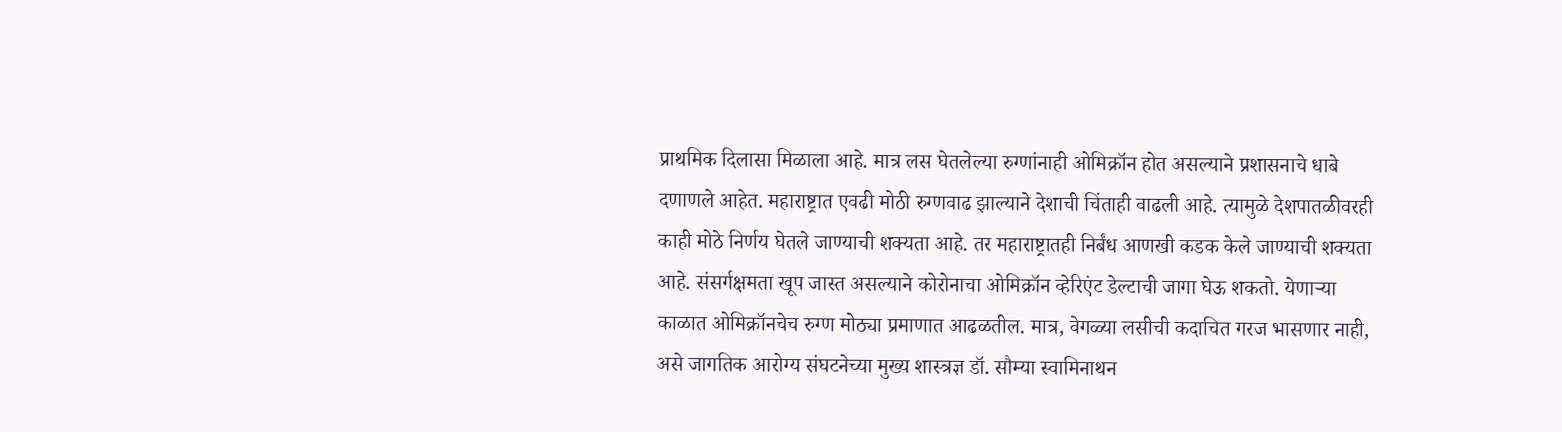प्राथमिक दिलासा मिळाला आहे. मात्र लस घेतलेल्या रुग्णांनाही ओमिक्रॉन होत असल्याने प्रशासनाचे धाबे दणाणले आहेत. महाराष्ट्रात एवढी मोठी रुग्णवाढ झाल्याने देशाची चिंताही वाढली आहे. त्यामुळे देशपातळीवरही काही मोठे निर्णय घेतले जाण्याची शक्यता आहे. तर महाराष्ट्रातही निर्बंध आणखी कडक केले जाण्याची शक्यता आहे. संसर्गक्षमता खूप जास्त असल्याने कोरोनाचा ओमिक्रॉन व्हेरिएंट डेल्टाची जागा घेऊ शकतो. येणाऱ्या काळात ओमिक्रॉनचेच रुग्ण मोठ्या प्रमाणात आढळतील. मात्र, वेगळ्या लसीची कदाचित गरज भासणार नाही, असे जागतिक आरोग्य संघटनेच्या मुख्य शास्त्रज्ञ डॉ. सौम्या स्वामिनाथन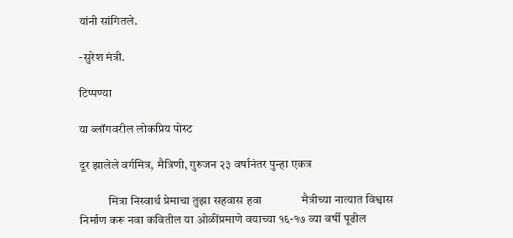यांनी सांगितले.

-सुरेश मंत्री.

टिप्पण्या

या ब्लॉगवरील लोकप्रिय पोस्ट

दूर झालेले वर्गमित्र, मैत्रिणी, गुरुजन २३ वर्षानंतर पुन्हा एकत्र

            मित्रा निस्वार्थ प्रेमाचा तुझा सहवास हवा              मैत्रीच्या नात्यात विश्वास निर्माण करू नवा कवितील या ओळींप्रमाणे वयाच्या १६-१७ व्या वर्षी पूढील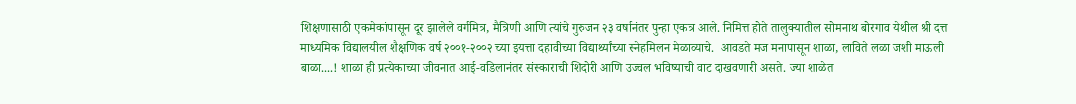शिक्षणासाठी एकमेकांपासून दूर झालेले वर्गमित्र, मैत्रिणी आणि त्यांचे गुरुजन २३ वर्षानंतर पुन्हा एकत्र आले. निमित्त होते तालुक्यातील सोमनाथ बोरगाव येथील श्री दत्त माध्यमिक विद्यालयील शैक्षणिक वर्ष २००१-२००२ च्या इयत्ता दहावीच्या विद्यार्थ्यांच्या स्नेहमिलन मेळाव्याचे.  आवडते मज मनापासून शाळा, लाविते लळा जशी माऊली बाळा....! शाळा ही प्रत्येकाच्या जीवनात आई-वडिलानंतर संस्काराची शिदोरी आणि उज्वल भविष्याची वाट दाखवणारी असते. ज्या शाळेत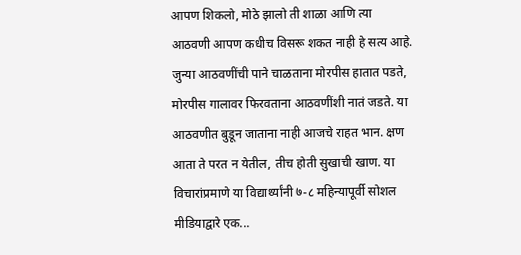आपण शिकलो, मोठे झालो ती शाळा आणि त्या आठवणी आपण कधीच विसरू शकत नाही हे सत्य आहे. जुन्या आठवणींची पाने चाळताना मोरपीस हातात पडते, मोरपीस गालावर फिरवताना आठवणींशी नातं जडते. या आठवणीत बुडून जाताना नाही आजचे राहत भान. क्षण आता ते परत न येतील, तीच होती सुखाची खाण. या विचारांप्रमाणे या विद्यार्थ्यांनी ७-८ महिन्यापूर्वी सोशल मीडियाद्वारे एक...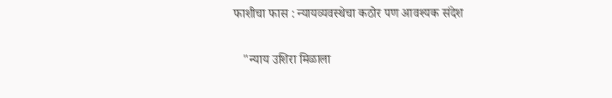फाशीचा फास : न्यायव्यवस्थेचा कठोर पण आवश्यक संदेश

   "न्याय उशिरा मिळाला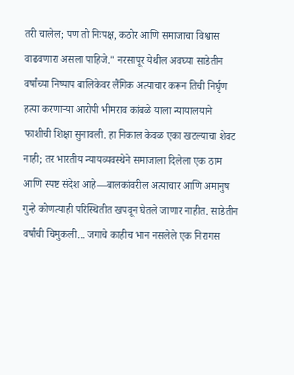तरी चालेल; पण तो निःपक्ष, कठोर आणि समाजाचा विश्वास वाढवणारा असला पाहिजे." नरसापूर येथील अवघ्या साडेतीन वर्षांच्या निष्पाप बालिकेवर लैंगिक अत्याचार करून तिची निर्घृण हत्या करणाऱ्या आरोपी भीमराव कांबळे याला न्यायालयाने फाशीची शिक्षा सुनावली. हा निकाल केवळ एका खटल्याचा शेवट नाही; तर भारतीय न्यायव्यवस्थेने समाजाला दिलेला एक ठाम आणि स्पष्ट संदेश आहे—बालकांवरील अत्याचार आणि अमानुष गुन्हे कोणत्याही परिस्थितीत खपवून घेतले जाणार नाहीत. साडेतीन वर्षांची चिमुकली... जगाचे काहीच भान नसलेले एक निरागस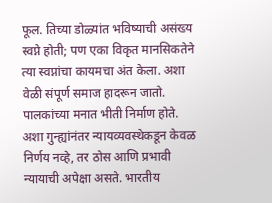फूल. तिच्या डोळ्यांत भविष्याची असंख्य स्वप्ने होती; पण एका विकृत मानसिकतेने त्या स्वप्नांचा कायमचा अंत केला. अशा वेळी संपूर्ण समाज हादरून जातो. पालकांच्या मनात भीती निर्माण होते. अशा गुन्ह्यांनंतर न्यायव्यवस्थेकडून केवळ निर्णय नव्हे, तर ठोस आणि प्रभावी न्यायाची अपेक्षा असते. भारतीय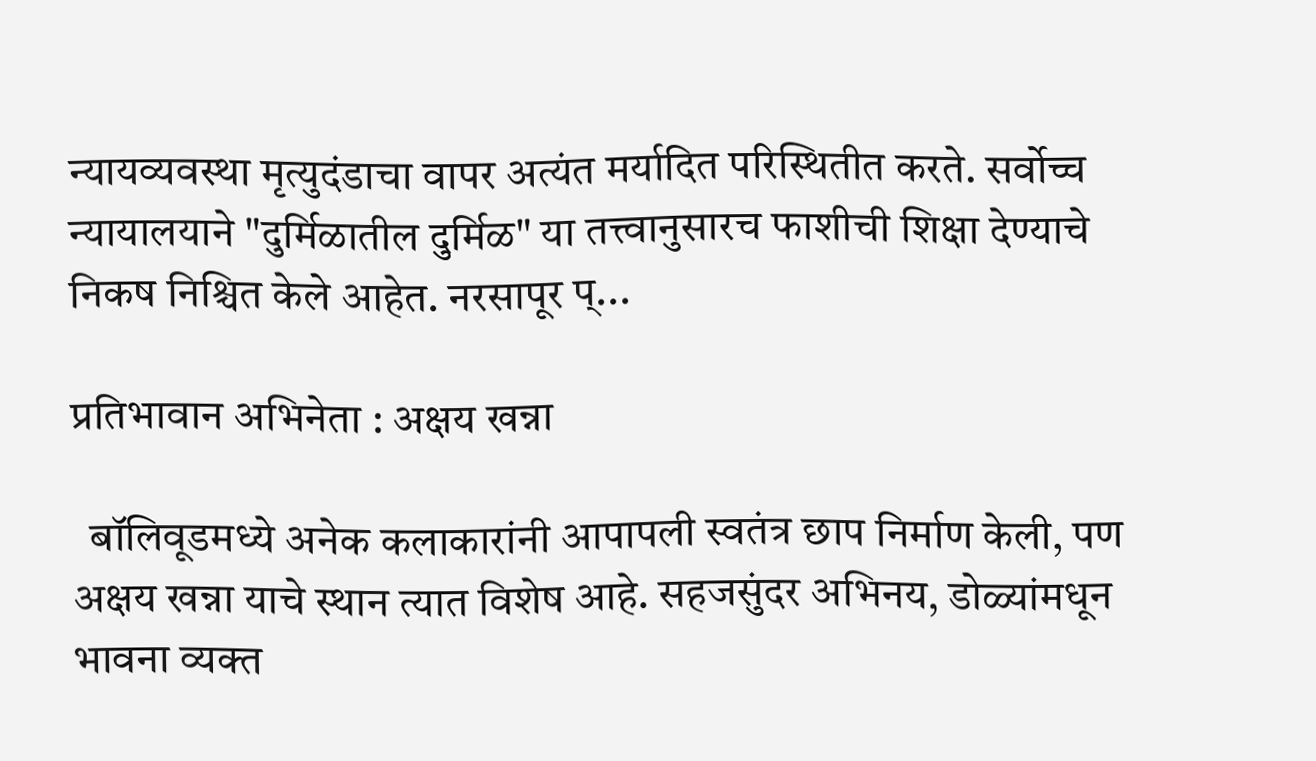न्यायव्यवस्था मृत्युदंडाचा वापर अत्यंत मर्यादित परिस्थितीत करते. सर्वोच्च न्यायालयाने "दुर्मिळातील दुर्मिळ" या तत्त्वानुसारच फाशीची शिक्षा देण्याचे निकष निश्चित केले आहेत. नरसापूर प्...

प्रतिभावान अभिनेता : अक्षय खन्ना

  बॉलिवूडमध्ये अनेक कलाकारांनी आपापली स्वतंत्र छाप निर्माण केली, पण अक्षय खन्ना याचे स्थान त्यात विशेष आहे. सहजसुंदर अभिनय, डोळ्यांमधून भावना व्यक्त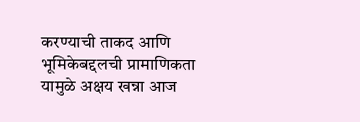करण्याची ताकद आणि भूमिकेबद्दलची प्रामाणिकता यामुळे अक्षय खन्ना आज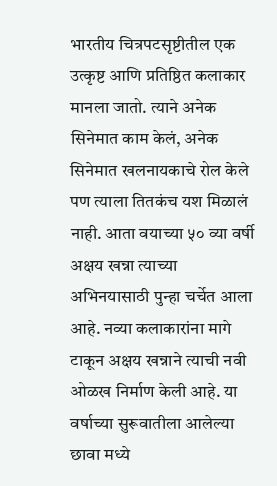भारतीय चित्रपटसृष्टीतील एक उत्कृष्ट आणि प्रतिष्ठित कलाकार मानला जातो. त्याने अनेक सिनेमात काम केलं, अनेक सिनेमात खलनायकाचे रोल केले पण त्याला तितकंच यश मिळालं नाही. आता वयाच्या ५० व्या वर्षी अक्षय खन्ना त्याच्या अभिनयासाठी पुन्हा चर्चेत आला आहे. नव्या कलाकारांना मागे टाकून अक्षय खन्नाने त्याची नवी ओळख निर्माण केली आहे. या वर्षाच्या सुरूवातीला आलेल्या छावा मध्ये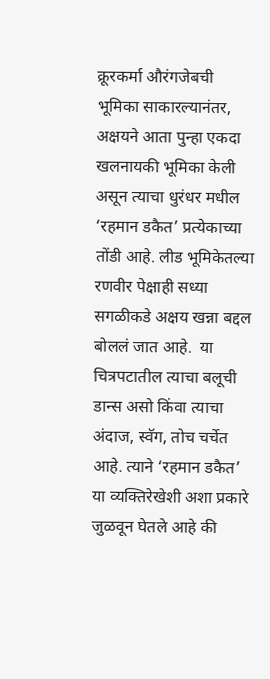क्रूरकर्मा औरंगजेबची भूमिका साकारल्यानंतर, अक्षयने आता पुन्हा एकदा खलनायकी भूमिका केली असून त्याचा धुरंधर मधील ‘रहमान डकैत’ प्रत्येकाच्या तोंडी आहे. लीड भूमिकेतल्या रणवीर पेक्षाही सध्या सगळीकडे अक्षय खन्ना बद्दल बोललं जात आहे.  या चित्रपटातील त्याचा बलूची डान्स असो किंवा त्याचा अंदाज, स्वॅग, तोच चर्चेत आहे. त्याने ‘रहमान डकैत’ या व्यक्तिरेखेशी अशा प्रकारे जुळवून घेतले आहे की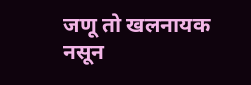जणू तो खलनायक नसून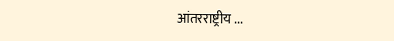आंतरराष्ट्रीय ...